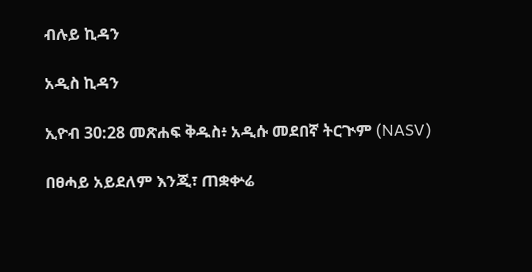ብሉይ ኪዳን

አዲስ ኪዳን

ኢዮብ 30:28 መጽሐፍ ቅዱስ፥ አዲሱ መደበኛ ትርጒም (NASV)

በፀሓይ አይደለም እንጂ፣ ጠቋቍሬ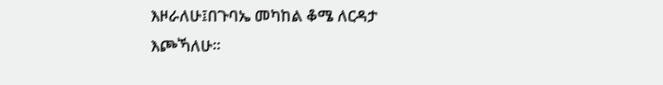እዞራለሁ፤በጉባኤ መካከል ቆሜ ለርዳታ እጮኻለሁ።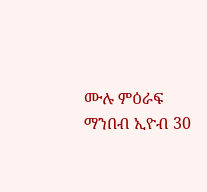ሙሉ ምዕራፍ ማንበብ ኢዮብ 30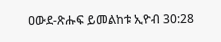ዐውደ-ጽሑፍ ይመልከቱ ኢዮብ 30:28